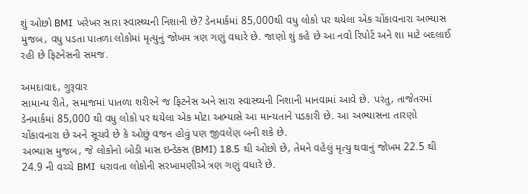શું ઓછો BMI ખરેખર સારા સ્વાસ્થ્યની નિશાની છે? ડેનમાર્કમાં 85,000થી વધુ લોકો પર થયેલા એક ચોંકાવનારા અભ્યાસ મુજબ, વધુ પડતા પાતળા લોકોમાં મૃત્યુનું જોખમ ત્રણ ગણું વધારે છે. જાણો શું કહે છે આ નવો રિપોર્ટ અને શા માટે બદલાઈ રહી છે ફિટનેસની સમજ.

અમદાવાદ, ગુરૂવાર
સામાન્ય રીતે, સમાજમાં પાતળા શરીરને જ ફિટનેસ અને સારા સ્વાસ્થ્યની નિશાની માનવામાં આવે છે. પરંતુ, તાજેતરમાં ડેનમાર્કમાં 85,000 થી વધુ લોકો પર થયેલા એક મોટા અભ્યાસે આ માન્યતાને પડકારી છે. આ અભ્યાસના તારણો ચોંકાવનારા છે અને સૂચવે છે કે ઓછું વજન હોવું પણ જીવલેણ બની શકે છે.
અભ્યાસ મુજબ, જે લોકોનો બોડી માસ ઇન્ડેક્સ (BMI) 18.5 થી ઓછો છે, તેમને વહેલું મૃત્યુ થવાનું જોખમ 22.5 થી 24.9 ની વચ્ચે BMI ધરાવતા લોકોની સરખામણીએ ત્રણ ગણું વધારે છે.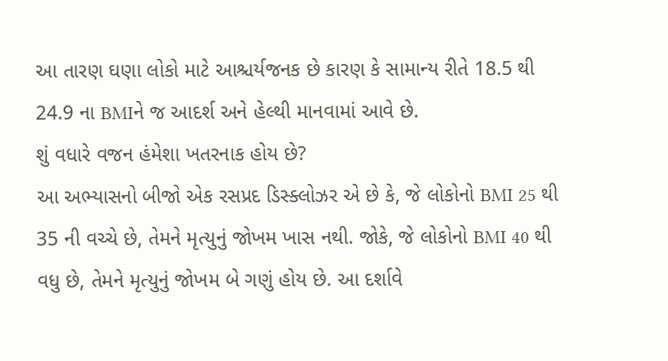આ તારણ ઘણા લોકો માટે આશ્ચર્યજનક છે કારણ કે સામાન્ય રીતે 18.5 થી 24.9 ના BMIને જ આદર્શ અને હેલ્થી માનવામાં આવે છે.
શું વધારે વજન હંમેશા ખતરનાક હોય છે?
આ અભ્યાસનો બીજો એક રસપ્રદ ડિસ્ક્લોઝર એ છે કે, જે લોકોનો BMI 25 થી 35 ની વચ્ચે છે, તેમને મૃત્યુનું જોખમ ખાસ નથી. જોકે, જે લોકોનો BMI 40 થી વધુ છે, તેમને મૃત્યુનું જોખમ બે ગણું હોય છે. આ દર્શાવે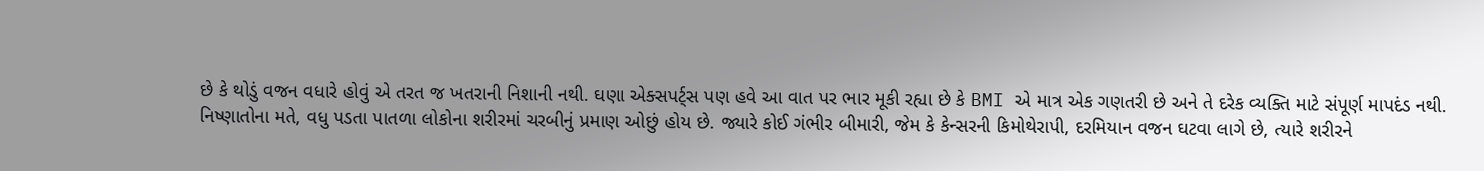છે કે થોડું વજન વધારે હોવું એ તરત જ ખતરાની નિશાની નથી. ઘણા એક્સપર્ટ્સ પણ હવે આ વાત પર ભાર મૂકી રહ્યા છે કે BMI એ માત્ર એક ગણતરી છે અને તે દરેક વ્યક્તિ માટે સંપૂર્ણ માપદંડ નથી.
નિષ્ણાતોના મતે, વધુ પડતા પાતળા લોકોના શરીરમાં ચરબીનું પ્રમાણ ઓછું હોય છે. જ્યારે કોઈ ગંભીર બીમારી, જેમ કે કેન્સરની કિમોથેરાપી, દરમિયાન વજન ઘટવા લાગે છે, ત્યારે શરીરને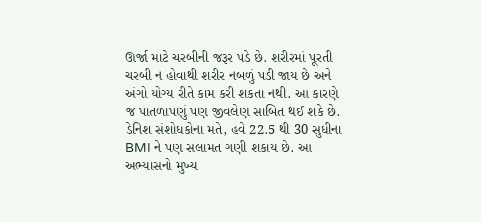ઊર્જા માટે ચરબીની જરૂર પડે છે. શરીરમાં પૂરતી ચરબી ન હોવાથી શરીર નબળું પડી જાય છે અને અંગો યોગ્ય રીતે કામ કરી શકતા નથી. આ કારણે જ પાતળાપણું પણ જીવલેણ સાબિત થઈ શકે છે.
ડેનિશ સંશોધકોના મતે, હવે 22.5 થી 30 સુધીના BMI ને પણ સલામત ગણી શકાય છે. આ અભ્યાસનો મુખ્ય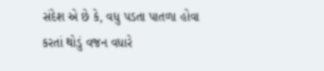સંદેશ એ છે કે, વધુ પડતા પાતળા હોવા કરતાં થોડું વજન વધારે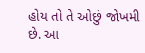હોય તો તે ઓછું જોખમી છે. આ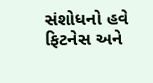સંશોધનો હવે ફિટનેસ અને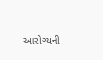આરોગ્યની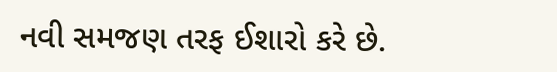નવી સમજણ તરફ ઈશારો કરે છે.